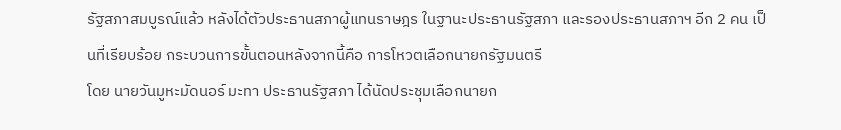รัฐสภาสมบูรณ์แล้ว หลังได้ตัวประธานสภาผู้แทนราษฎร ในฐานะประธานรัฐสภา และรองประธานสภาฯ อีก 2 คน เป็นที่เรียบร้อย กระบวนการขั้นตอนหลังจากนี้คือ การโหวตเลือกนายกรัฐมนตรี
โดย นายวันมูหะมัดนอร์ มะทา ประธานรัฐสภา ได้นัดประชุมเลือกนายก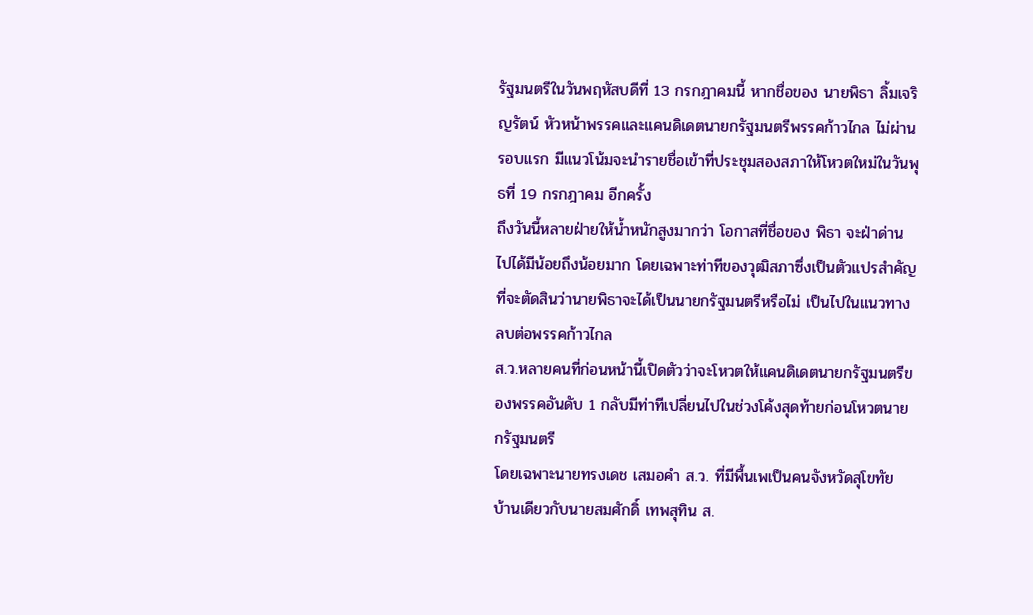รัฐมนตรีในวันพฤหัสบดีที่ 13 กรกฎาคมนี้ หากชื่อของ นายพิธา ลิ้มเจริญรัตน์ หัวหน้าพรรคและแคนดิเดตนายกรัฐมนตรีพรรคก้าวไกล ไม่ผ่านรอบแรก มีแนวโน้มจะนำรายชื่อเข้าที่ประชุมสองสภาให้โหวตใหม่ในวันพุธที่ 19 กรกฎาคม อีกครั้ง
ถึงวันนี้หลายฝ่ายให้น้ำหนักสูงมากว่า โอกาสที่ชื่อของ พิธา จะฝ่าด่านไปได้มีน้อยถึงน้อยมาก โดยเฉพาะท่าทีของวุฒิสภาซึ่งเป็นตัวแปรสำคัญที่จะตัดสินว่านายพิธาจะได้เป็นนายกรัฐมนตรีหรือไม่ เป็นไปในแนวทางลบต่อพรรคก้าวไกล
ส.ว.หลายคนที่ก่อนหน้านี้เปิดตัวว่าจะโหวตให้แคนดิเดตนายกรัฐมนตรีของพรรคอันดับ 1 กลับมีท่าทีเปลี่ยนไปในช่วงโค้งสุดท้ายก่อนโหวตนายกรัฐมนตรี
โดยเฉพาะนายทรงเดช เสมอคำ ส.ว. ที่มีพื้นเพเป็นคนจังหวัดสุโขทัย บ้านเดียวกับนายสมศักดิ์ เทพสุทิน ส.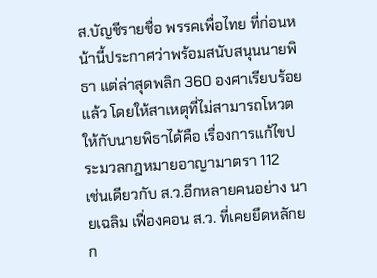ส.บัญชีรายชื่อ พรรคเพื่อไทย ที่ก่อนหน้านี้ประกาศว่าพร้อมสนับสนุนนายพิธา แต่ล่าสุดพลิก 360 องศาเรียบร้อยแล้ว โดยให้สาเหตุที่ไม่สามารถโหวตให้กับนายพิธาได้คือ เรื่องการแก้ไขประมวลกฎหมายอาญามาตรา 112
เช่นเดียวกับ ส.ว.อีกหลายคนอย่าง นายเฉลิม เฟื่องคอน ส.ว. ที่เคยยึดหลักยก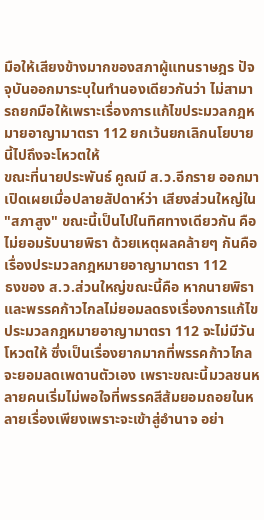มือให้เสียงข้างมากของสภาผู้แทนราษฎร ปัจจุบันออกมาระบุในทำนองเดียวกันว่า ไม่สามารถยกมือให้เพราะเรื่องการแก้ไขประมวลกฎหมายอาญามาตรา 112 ยกเว้นยกเลิกนโยบายนี้ไปถึงจะโหวตให้
ขณะที่นายประพันธ์ คูณมี ส.ว.อีกราย ออกมาเปิดเผยเมื่อปลายสัปดาห์ว่า เสียงส่วนใหญ่ใน "สภาสูง" ขณะนี้เป็นไปในทิศทางเดียวกัน คือไม่ยอมรับนายพิธา ด้วยเหตุผลคล้ายๆ กันคือเรื่องประมวลกฎหมายอาญามาตรา 112
ธงของ ส.ว.ส่วนใหญ่ขณะนี้คือ หากนายพิธาและพรรคก้าวไกลไม่ยอมลดธงเรื่องการแก้ไขประมวลกฎหมายอาญามาตรา 112 จะไม่มีวันโหวตให้ ซึ่งเป็นเรื่องยากมากที่พรรคก้าวไกลจะยอมลดเพดานตัวเอง เพราะขณะนี้มวลชนหลายคนเริ่มไม่พอใจที่พรรคสีส้มยอมถอยในหลายเรื่องเพียงเพราะจะเข้าสู่อำนาจ อย่า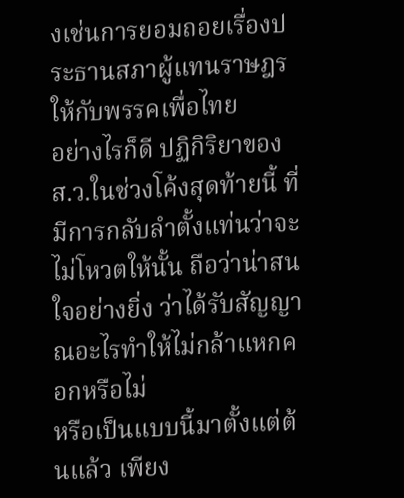งเช่นการยอมถอยเรื่องประธานสภาผู้แทนราษฎรให้กับพรรคเพื่อไทย
อย่างไรก็ดี ปฏิกิริยาของ ส.ว.ในช่วงโค้งสุดท้ายนี้ ที่มีการกลับลำตั้งแท่นว่าจะไม่โหวตให้นั้น ถือว่าน่าสนใจอย่างยิ่ง ว่าได้รับสัญญาณอะไรทำให้ไม่กล้าแหกคอกหรือไม่
หรือเป็นแบบนี้มาตั้งแต่ต้นแล้ว เพียง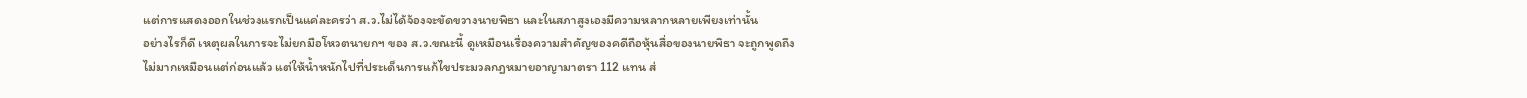แต่การแสดงออกในช่วงแรกเป็นแค่ละครว่า ส.ว.ไม่ได้จ้องจะขัดขวางนายพิธา และในสภาสูงเองมีความหลากหลายเพียงเท่านั้น
อย่างไรก็ดี เหตุผลในการจะไม่ยกมือโหวตนายกฯ ของ ส.ว.ขณะนี้ ดูเหมือนเรื่องความสำคัญของคดีถือหุ้นสื่อของนายพิธา จะถูกพูดถึงไม่มากเหมือนแต่ก่อนแล้ว แต่ให้น้ำหนักไปที่ประเด็นการแก้ไขประมวลกฎหมายอาญามาตรา 112 แทน ส่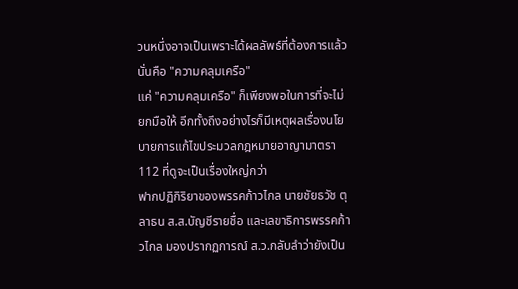วนหนึ่งอาจเป็นเพราะได้ผลลัพธ์ที่ต้องการแล้ว นั่นคือ "ความคลุมเครือ"
แค่ "ความคลุมเครือ" ก็เพียงพอในการที่จะไม่ยกมือให้ อีกทั้งถึงอย่างไรก็มีเหตุผลเรื่องนโยบายการแก้ไขประมวลกฎหมายอาญามาตรา 112 ที่ดูจะเป็นเรื่องใหญ่กว่า
ฟากปฏิกิริยาของพรรคก้าวไกล นายชัยธวัช ตุลาธน ส.ส.บัญชีรายชื่อ และเลขาธิการพรรคก้าวไกล มองปรากฏการณ์ ส.ว.กลับลำว่ายังเป็น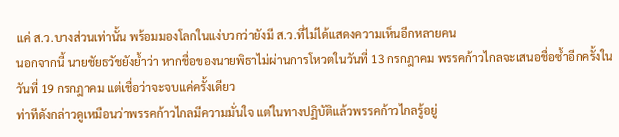แค่ ส.ว.บางส่วนเท่านั้น พร้อมมองโลกในแง่บวกว่ายังมี ส.ว.ที่ไม่ได้แสดงความเห็นอีกหลายคน
นอกจากนี้ นายชัยธวัชยังย้ำว่า หากชื่อของนายพิธาไม่ผ่านการโหวตในวันที่ 13 กรกฎาคม พรรคก้าวไกลจะเสนอชื่อซ้ำอีกครั้งในวันที่ 19 กรกฎาคม แต่เชื่อว่าจะจบแค่ครั้งเดียว
ท่าทีดังกล่าวดูเหมือนว่าพรรคก้าวไกลมีความมั่นใจ แต่ในทางปฏิบัติแล้วพรรคก้าวไกลรู้อยู่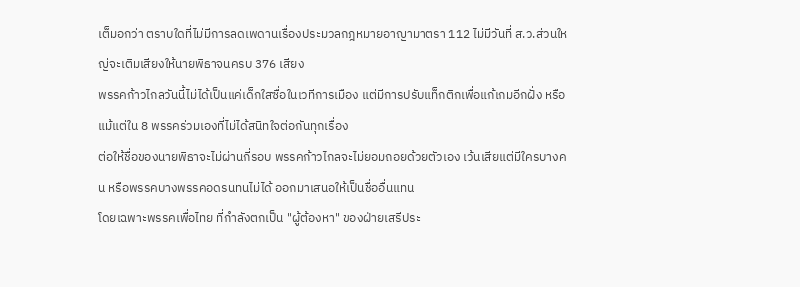เต็มอกว่า ตราบใดที่ไม่มีการลดเพดานเรื่องประมวลกฎหมายอาญามาตรา 112 ไม่มีวันที่ ส.ว.ส่วนใหญ่จะเติมเสียงให้นายพิธาจนครบ 376 เสียง
พรรคก้าวไกลวันนี้ไม่ได้เป็นแค่เด็กใสซื่อในเวทีการเมือง แต่มีการปรับแท็กติกเพื่อแก้เกมอีกฝั่ง หรือแม้แต่ใน 8 พรรคร่วมเองที่ไม่ได้สนิทใจต่อกันทุกเรื่อง
ต่อให้ชื่อของนายพิธาจะไม่ผ่านกี่รอบ พรรคก้าวไกลจะไม่ยอมถอยด้วยตัวเอง เว้นเสียแต่มีใครบางคน หรือพรรคบางพรรคอดรนทนไม่ได้ ออกมาเสนอให้เป็นชื่ออื่นแทน
โดยเฉพาะพรรคเพื่อไทย ที่กำลังตกเป็น "ผู้ต้องหา" ของฝ่ายเสรีประ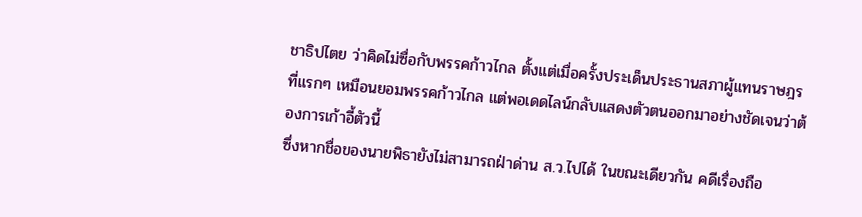ชาธิปไตย ว่าคิดไม่ซื่อกับพรรคก้าวไกล ตั้งแต่เมื่อครั้งประเด็นประธานสภาผู้แทนราษฎร ที่แรกๆ เหมือนยอมพรรคก้าวไกล แต่พอเดดไลน์กลับแสดงตัวตนออกมาอย่างชัดเจนว่าต้องการเก้าอี้ตัวนี้
ซึ่งหากชื่อของนายพิธายังไม่สามารถฝ่าด่าน ส.ว.ไปได้ ในขณะเดียวกัน คดีเรื่องถือ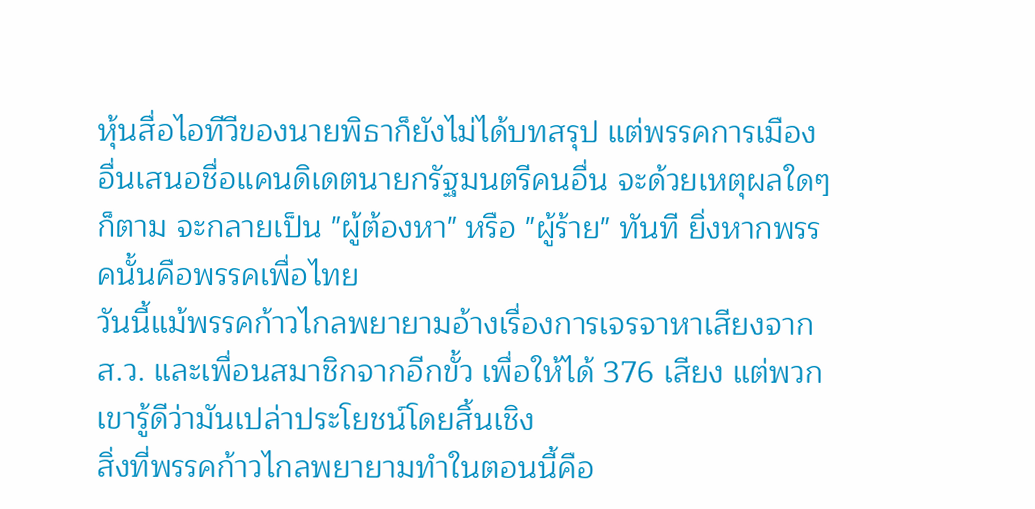หุ้นสื่อไอทีวีของนายพิธาก็ยังไม่ได้บทสรุป แต่พรรคการเมืองอื่นเสนอชื่อแคนดิเดตนายกรัฐมนตรีคนอื่น จะด้วยเหตุผลใดๆ ก็ตาม จะกลายเป็น "ผู้ต้องหา" หรือ "ผู้ร้าย" ทันที ยิ่งหากพรรคนั้นคือพรรคเพื่อไทย
วันนี้แม้พรรคก้าวไกลพยายามอ้างเรื่องการเจรจาหาเสียงจาก ส.ว. และเพื่อนสมาชิกจากอีกขั้ว เพื่อให้ได้ 376 เสียง แต่พวกเขารู้ดีว่ามันเปล่าประโยชน์โดยสิ้นเชิง
สิ่งที่พรรคก้าวไกลพยายามทำในตอนนี้คือ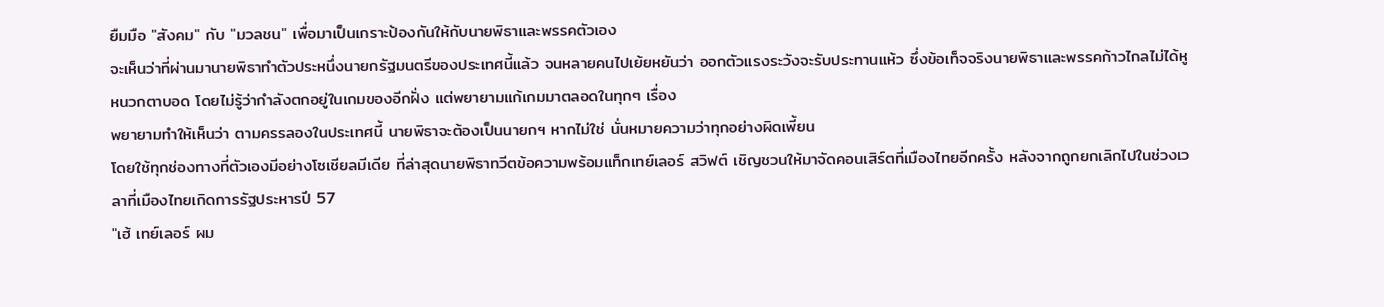ยืมมือ "สังคม" กับ "มวลชน" เพื่อมาเป็นเกราะป้องกันให้กับนายพิธาและพรรคตัวเอง
จะเห็นว่าที่ผ่านมานายพิธาทำตัวประหนึ่งนายกรัฐมนตรีของประเทศนี้แล้ว จนหลายคนไปเย้ยหยันว่า ออกตัวแรงระวังจะรับประทานแห้ว ซึ่งข้อเท็จจริงนายพิธาและพรรคก้าวไกลไม่ได้หูหนวกตาบอด โดยไม่รู้ว่ากำลังตกอยู่ในเกมของอีกฝั่ง แต่พยายามแก้เกมมาตลอดในทุกๆ เรื่อง
พยายามทำให้เห็นว่า ตามครรลองในประเทศนี้ นายพิธาจะต้องเป็นนายกฯ หากไม่ใช่ นั่นหมายความว่าทุกอย่างผิดเพี้ยน
โดยใช้ทุกช่องทางที่ตัวเองมีอย่างโซเชียลมีเดีย ที่ล่าสุดนายพิธาทวีตข้อความพร้อมแท็กเทย์เลอร์ สวิฟต์ เชิญชวนให้มาจัดคอนเสิร์ตที่เมืองไทยอีกครั้ง หลังจากถูกยกเลิกไปในช่วงเวลาที่เมืองไทยเกิดการรัฐประหารปี 57
"เฮ้ เทย์เลอร์ ผม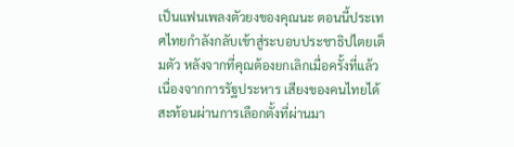เป็นแฟนเพลงตัวยงของคุณนะ ตอนนี้ประเทศไทยกำลังกลับเข้าสู่ระบอบประชาธิปไตยเต็มตัว หลังจากที่คุณต้องยกเลิกเมื่อครั้งที่แล้วเนื่องจากการรัฐประหาร เสียงของคนไทยได้สะท้อนผ่านการเลือกตั้งที่ผ่านมา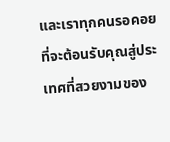และเราทุกคนรอคอยที่จะต้อนรับคุณสู่ประเทศที่สวยงามของ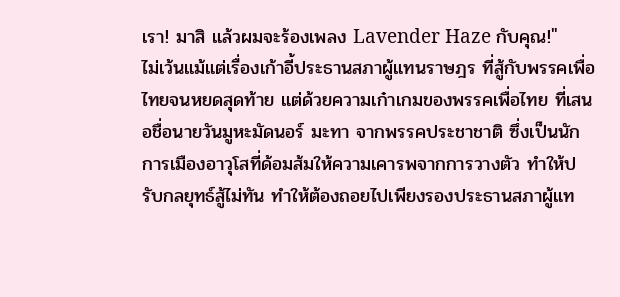เรา! มาสิ แล้วผมจะร้องเพลง Lavender Haze กับคุณ!"
ไม่เว้นแม้แต่เรื่องเก้าอี้ประธานสภาผู้แทนราษฎร ที่สู้กับพรรคเพื่อไทยจนหยดสุดท้าย แต่ด้วยความเก๋าเกมของพรรคเพื่อไทย ที่เสนอชื่อนายวันมูหะมัดนอร์ มะทา จากพรรคประชาชาติ ซึ่งเป็นนักการเมืองอาวุโสที่ด้อมส้มให้ความเคารพจากการวางตัว ทำให้ปรับกลยุทธ์สู้ไม่ทัน ทำให้ต้องถอยไปเพียงรองประธานสภาผู้แท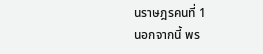นราษฎรคนที่ 1
นอกจากนี้ พร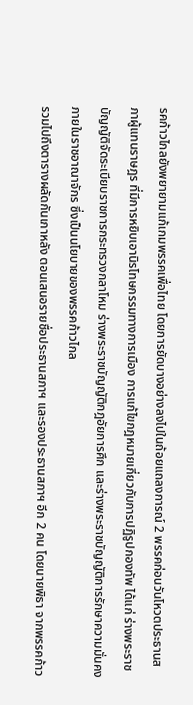รคก้าวไกลยังพยายามแก้เกมพรรคเพื่อไทย โดยการยัดบางอย่างลงไปในถ้อยแถลงการณ์ 2 พรรคก่อนวันโหวตประธานสภาผู้แทนราษฎร ที่มีการหยิบเอานิรโทษกรรมทางการเมือง การแก้ไขกฎหมายเกี่ยวกับการปฏิรูปกองทัพ ได้แก่ ร่างพระราชบัญญัติจัดระเบียบราชการกระทรวงกลาโหม ร่างพระราชบัญญัติกฎอัยการศึก และร่างพระราชบัญญัติการรักษาความมั่นคงภายในราชอาณาจักร ซึ่งเป็นนโยบายของพรรคก้าวไกล
รวมไปถึงตารางผลัดกันเกาหลัง ตอนเสนอรายชื่อประธานสภาฯ และรองประธานสภาฯ อีก 2 คน โดยนายพิธา จากพรรคก้าว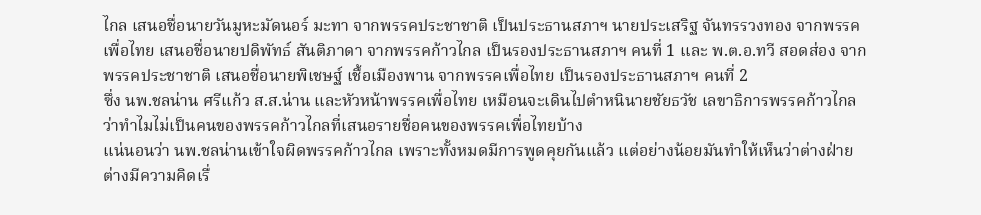ไกล เสนอชื่อนายวันมูหะมัดนอร์ มะทา จากพรรคประชาชาติ เป็นประธานสภาฯ นายประเสริฐ จันทรรวงทอง จากพรรคเพื่อไทย เสนอชื่อนายปดิพัทธ์ สันติภาดา จากพรรคก้าวไกล เป็นรองประธานสภาฯ คนที่ 1 และ พ.ต.อ.ทวี สอดส่อง จากพรรคประชาชาติ เสนอชื่อนายพิเชษฐ์ เชื้อเมืองพาน จากพรรคเพื่อไทย เป็นรองประธานสภาฯ คนที่ 2
ซึ่ง นพ.ชลน่าน ศรีแก้ว ส.ส.น่าน และหัวหน้าพรรคเพื่อไทย เหมือนจะเดินไปตำหนินายชัยธวัช เลขาธิการพรรคก้าวไกล ว่าทำไมไม่เป็นคนของพรรคก้าวไกลที่เสนอรายชื่อคนของพรรคเพื่อไทยบ้าง
แน่นอนว่า นพ.ชลน่านเข้าใจผิดพรรคก้าวไกล เพราะทั้งหมดมีการพูดคุยกันแล้ว แต่อย่างน้อยมันทำให้เห็นว่าต่างฝ่ายต่างมีความคิดเรื่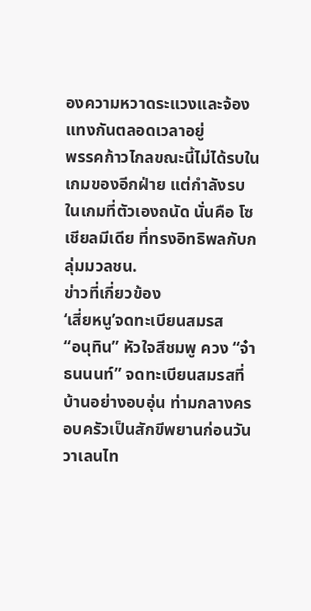องความหวาดระแวงและจ้องแทงกันตลอดเวลาอยู่
พรรคก้าวไกลขณะนี้ไม่ได้รบในเกมของอีกฝ่าย แต่กำลังรบในเกมที่ตัวเองถนัด นั่นคือ โซเชียลมีเดีย ที่ทรงอิทธิพลกับกลุ่มมวลชน.
ข่าวที่เกี่ยวข้อง
‘เสี่ยหนู’จดทะเบียนสมรส
“อนุทิน” หัวใจสีชมพู ควง “จ๋า ธนนนท์” จดทะเบียนสมรสที่บ้านอย่างอบอุ่น ท่ามกลางครอบครัวเป็นสักขีพยานก่อนวันวาเลนไท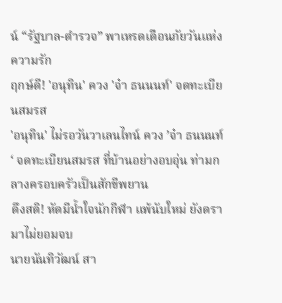น์ “รัฐบาล-ตำรวจ” พาเหรดเตือนภัยวันแห่งความรัก
ฤกษ์ดี! 'อนุทิน' ควง 'จ๋า ธนนนท์' จดทะเบียนสมรส
'อนุทิน' ไม่รอวันวาเลนไทน์ ควง ’จ๋า ธนนนท์‘ จดทะเบียนสมรส ที่บ้านอย่างอบอุ่น ท่ามกลางครอบครัวเป็นสักขีพยาน
ดึงสติ! หัดมีน้ำใจนักกีฬา แพ้นับใหม่ ยังดรามาไม่ยอมจบ
นายนันทิวัฒน์ สา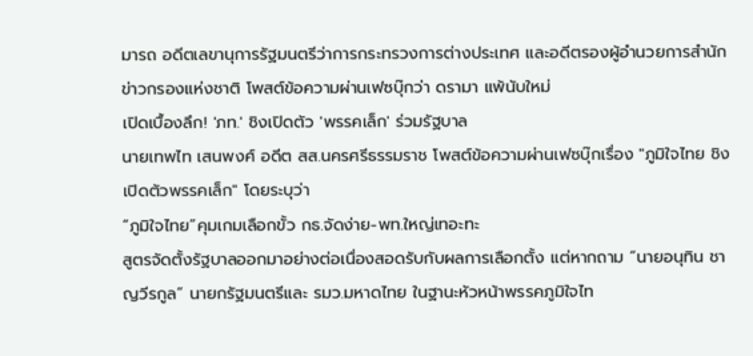มารถ อดีตเลขานุการรัฐมนตรีว่าการกระทรวงการต่างประเทศ และอดีตรองผู้อำนวยการสำนักข่าวกรองแห่งชาติ โพสต์ข้อความผ่านเฟซบุ๊กว่า ดรามา แพ้นับใหม่
เปิดเบื้องลึก! 'ภท.' ชิงเปิดตัว 'พรรคเล็ก' ร่วมรัฐบาล
นายเทพไท เสนพงศ์ อดีต สส.นครศรีธรรมราช โพสต์ข้อความผ่านเฟซบุ๊กเรื่อง "ภูมิใจไทย ชิงเปิดตัวพรรคเล็ก" โดยระบุว่า
“ภูมิใจไทย”คุมเกมเลือกขั้ว กธ.จัดง่าย-พท.ใหญ่เทอะทะ
สูตรจัดตั้งรัฐบาลออกมาอย่างต่อเนื่องสอดรับกับผลการเลือกตั้ง แต่หากถาม “นายอนุทิน ชาญวีรกูล” นายกรัฐมนตรีและ รมว.มหาดไทย ในฐานะหัวหน้าพรรคภูมิใจไท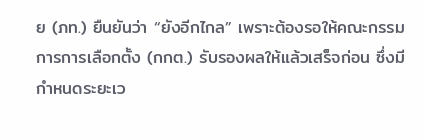ย (ภท.) ยืนยันว่า “ยังอีกไกล” เพราะต้องรอให้คณะกรรมการการเลือกตั้ง (กกต.) รับรองผลให้แล้วเสร็จก่อน ซึ่งมีกำหนดระยะเว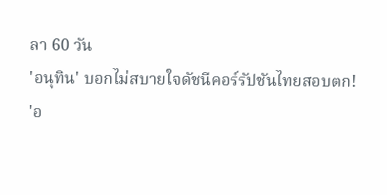ลา 60 วัน
'อนุทิน' บอกไม่สบายใจดัชนีคอร์รัปชันไทยสอบตก!
'อ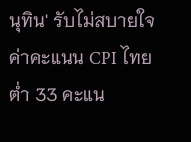นุทิน' รับไม่สบายใจค่าคะแนน CPI ไทยต่ำ 33 คะแน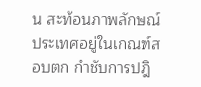น สะท้อนภาพลักษณ์ประเทศอยู่ในเกณฑ์สอบตก กำชับการปฎิ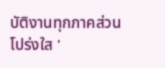บัติงานทุกภาคส่วนโปร่งใส '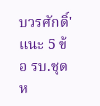บวรศักดิ์' แนะ 5 ข้อ รบ.ชุดห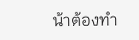น้าต้องทำ